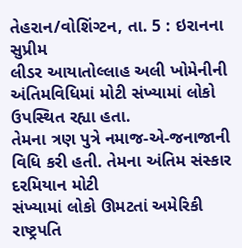તેહરાન/વોશિંગ્ટન, તા. 5 : ઇરાનના સુપ્રીમ
લીડર આયાતોલ્લાહ અલી ખોમેનીની અંતિમવિધિમાં મોટી સંખ્યામાં લોકો ઉપસ્થિત રહ્યા હતા.
તેમના ત્રણ પુત્રે નમાજ-એ-જનાજાની વિધિ કરી હતી. તેમના અંતિમ સંસ્કાર દરમિયાન મોટી
સંખ્યામાં લોકો ઊમટતાં અમેરિકી રાષ્ટ્રપતિ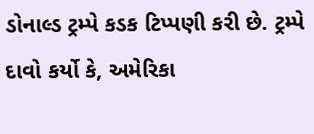ડોનાલ્ડ ટ્રમ્પે કડક ટિપ્પણી કરી છે. ટ્રમ્પે
દાવો કર્યો કે, અમેરિકા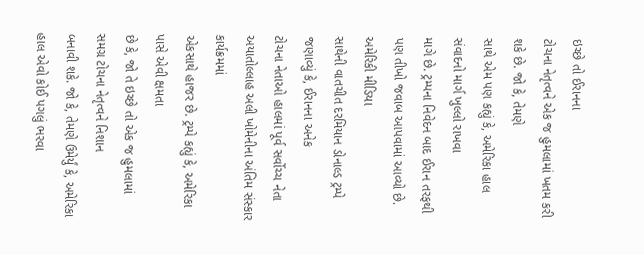ઇચ્છે તો ઈરાનના
ટોચના નેતૃત્વને એક જ હુમલામાં ખતમ કરી શકે છે. જો કે, તેમણે
સાથે એમ પણ કહ્યું કે, અમેરિકા હાલ સંવાદનો માર્ગ ખુલ્લો રાખવા
માગે છે. ટ્રમ્પના નિવેદન બાદ ઈરાન તરફથી પણ તીખો જવાબ આપવામાં આવ્યો છે. અમેરિકી મીડિયા
સાથેની વાતચીત દરમિયાન ડોનાલ્ડ ટ્રમ્પે જણાવ્યું કે, ઈરાનના અનેક
ટોચના નેતાઓ હાલમાં પૂર્વ સર્વોચ્ચ નેતા અયાતોલ્લાહ અલી ખોમેનીના અંતિમ સંસ્કાર કાર્યક્રમમાં
એકસાથે હાજર છે. ટ્રમ્પે કહ્યું કે, અમેરિકા પાસે એવી ક્ષમતા
છે કે, જો તે ઇચ્છે તો એક જ હુમલામાં સમગ્ર ટોચના નેતૃત્વને નિશાન
બનાવી શકે. જો કે, તેમણે ઉમેર્યું કે, અમેરિકા
હાલ એવો કોઈ પગલું ભરવા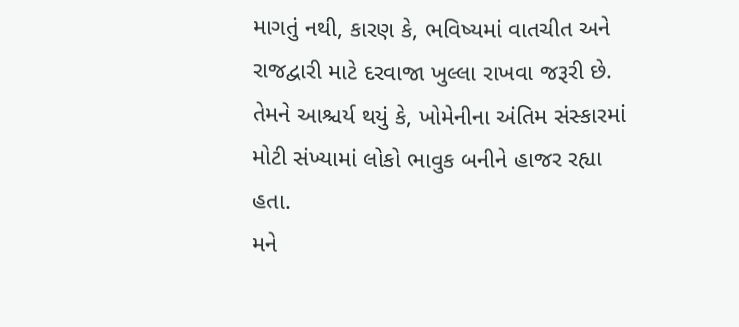માગતું નથી, કારણ કે, ભવિષ્યમાં વાતચીત અને રાજદ્વારી માટે દરવાજા ખુલ્લા રાખવા જરૂરી છે. તેમને આશ્ચર્ય થયું કે, ખોમેનીના અંતિમ સંસ્કારમાં મોટી સંખ્યામાં લોકો ભાવુક બનીને હાજર રહ્યા હતા.
મને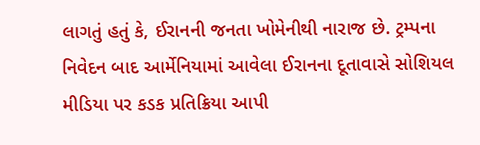લાગતું હતું કે, ઈરાનની જનતા ખોમેનીથી નારાજ છે. ટ્રમ્પના
નિવેદન બાદ આર્મેનિયામાં આવેલા ઈરાનના દૂતાવાસે સોશિયલ મીડિયા પર કડક પ્રતિક્રિયા આપી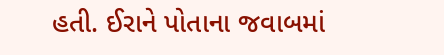હતી. ઈરાને પોતાના જવાબમાં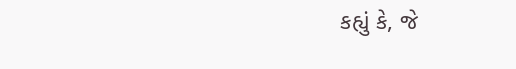કહ્યું કે, જે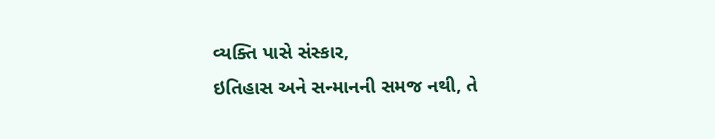વ્યક્તિ પાસે સંસ્કાર,
ઇતિહાસ અને સન્માનની સમજ નથી, તે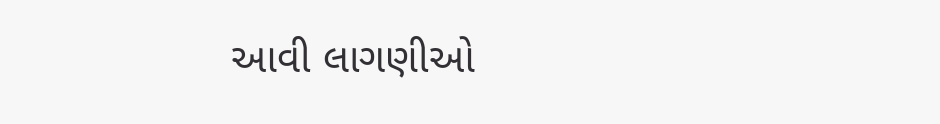આવી લાગણીઓ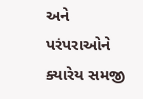અને
પરંપરાઓને ક્યારેય સમજી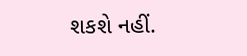શકશે નહીં.